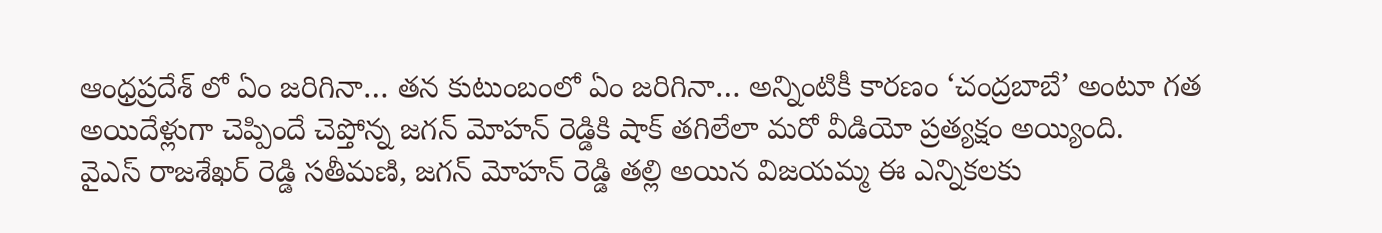ఆంధ్రప్రదేశ్ లో ఏం జరిగినా… తన కుటుంబంలో ఏం జరిగినా… అన్నింటికీ కారణం ‘చంద్రబాబే’ అంటూ గత అయిదేళ్లుగా చెప్పిందే చెప్తోన్న జగన్ మోహన్ రెడ్డికి షాక్ తగిలేలా మరో వీడియో ప్రత్యక్షం అయ్యింది.
వైఎస్ రాజశేఖర్ రెడ్డి సతీమణి, జగన్ మోహన్ రెడ్డి తల్లి అయిన విజయమ్మ ఈ ఎన్నికలకు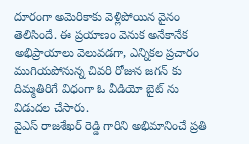దూరంగా అమెరికాకు వెళ్లిపోయిన వైనం తెలిసిందే. ఈ ప్రయాణం వెనుక అనేకానేక అభిప్రాయాలు వెలువడగా, ఎన్నికల ప్రచారం ముగియపోనున్న చివరి రోజున జగన్ కు దిమ్మతిరిగే విధంగా ఓ వీడియో బైట్ ను విడుదల చేసారు.
వైఎస్ రాజశేఖర్ రెడ్డి గారిని అభిమానించే ప్రతి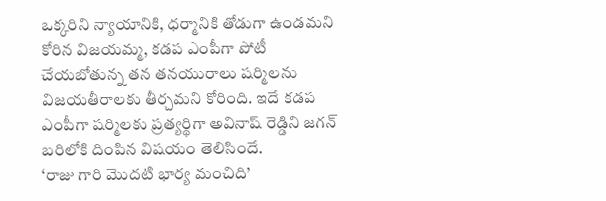ఒక్కరిని న్యాయానికి, ధర్మానికి తోడుగా ఉండమని కోరిన విజయమ్మ, కడప ఎంపీగా పోటీ చేయబోతున్న తన తనయురాలు షర్మిలను విజయతీరాలకు తీర్చమని కోరింది. ఇదే కడప ఎంపీగా షర్మిలకు ప్రత్యర్థిగా అవినాష్ రెడ్డిని జగన్ బరిలోకి దింపిన విషయం తెలిసిందే.
‘రాజు గారి మొదటి భార్య మంచిది’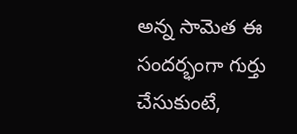అన్న సామెత ఈ సందర్భంగా గుర్తు చేసుకుంటే,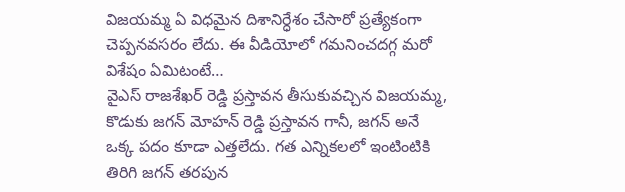విజయమ్మ ఏ విధమైన దిశానిర్ధేశం చేసారో ప్రత్యేకంగా చెప్పనవసరం లేదు. ఈ వీడియోలో గమనించదగ్గ మరో విశేషం ఏమిటంటే…
వైఎస్ రాజశేఖర్ రెడ్డి ప్రస్తావన తీసుకువచ్చిన విజయమ్మ, కొడుకు జగన్ మోహన్ రెడ్డి ప్రస్తావన గానీ, జగన్ అనే ఒక్క పదం కూడా ఎత్తలేదు. గత ఎన్నికలలో ఇంటింటికి తిరిగి జగన్ తరపున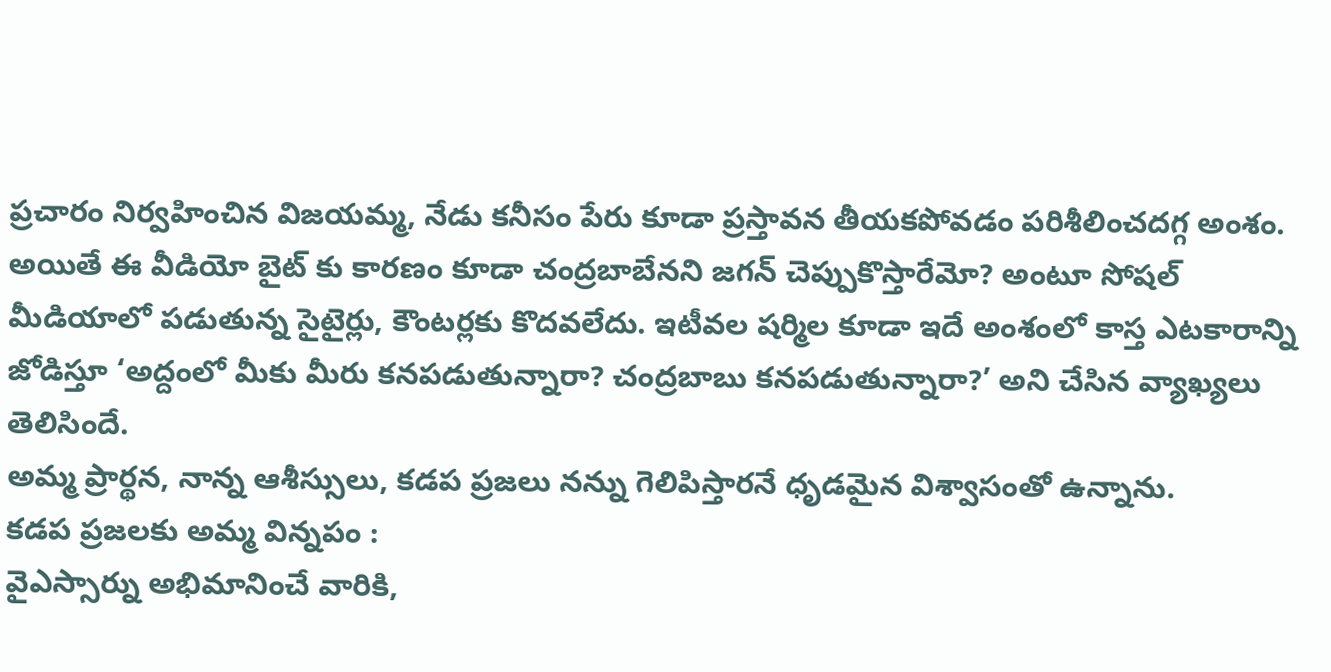ప్రచారం నిర్వహించిన విజయమ్మ, నేడు కనీసం పేరు కూడా ప్రస్తావన తీయకపోవడం పరిశీలించదగ్గ అంశం.
అయితే ఈ వీడియో బైట్ కు కారణం కూడా చంద్రబాబేనని జగన్ చెప్పుకొస్తారేమో? అంటూ సోషల్ మీడియాలో పడుతున్న సైటైర్లు, కౌంటర్లకు కొదవలేదు. ఇటీవల షర్మిల కూడా ఇదే అంశంలో కాస్త ఎటకారాన్ని జోడిస్తూ ‘అద్దంలో మీకు మీరు కనపడుతున్నారా? చంద్రబాబు కనపడుతున్నారా?’ అని చేసిన వ్యాఖ్యలు తెలిసిందే.
అమ్మ ప్రార్థన, నాన్న ఆశీస్సులు, కడప ప్రజలు నన్ను గెలిపిస్తారనే ధృడమైన విశ్వాసంతో ఉన్నాను.
కడప ప్రజలకు అమ్మ విన్నపం :
వైఎస్సార్ను అభిమానించే వారికి,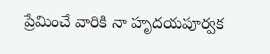ప్రేమించే వారికి నా హృదయపూర్వక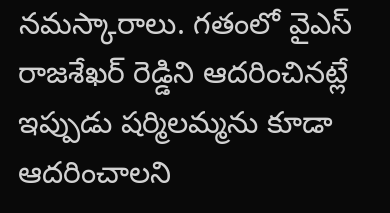నమస్కారాలు. గతంలో వైఎస్ రాజశేఖర్ రెడ్డిని ఆదరించినట్లే ఇప్పుడు షర్మిలమ్మను కూడా ఆదరించాలని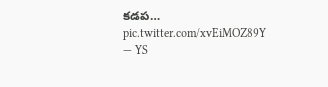కడప… pic.twitter.com/xvEiMOZ89Y
— YS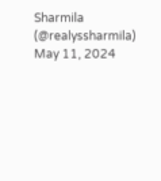Sharmila (@realyssharmila) May 11, 2024